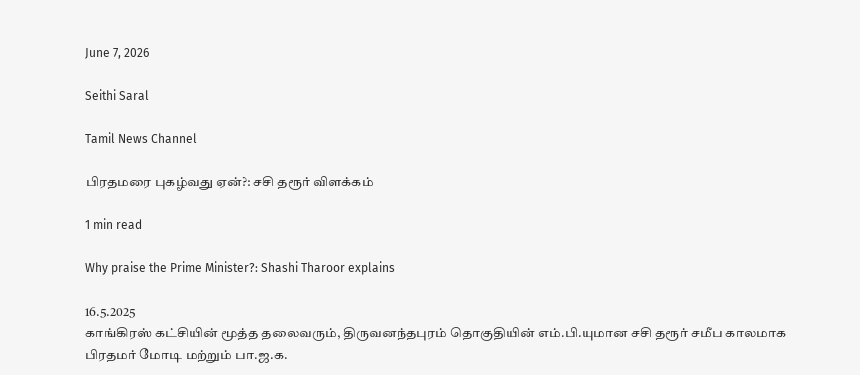June 7, 2026

Seithi Saral

Tamil News Channel

பிரதமரை புகழ்வது ஏன்?: சசி தரூர் விளக்கம்

1 min read

Why praise the Prime Minister?: Shashi Tharoor explains

16.5.2025
காங்கிரஸ் கட்சியின் மூத்த தலைவரும், திருவனந்தபுரம் தொகுதியின் எம்.பி.யுமான சசி தரூர் சமீப காலமாக பிரதமர் மோடி மற்றும் பா.ஜ.க.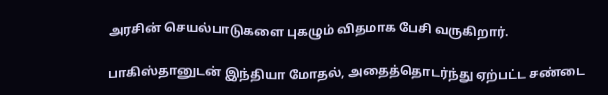அரசின் செயல்பாடுகளை புகழும் விதமாக பேசி வருகிறார்.

பாகிஸ்தானுடன் இந்தியா மோதல், அதைத்தொடர்ந்து ஏற்பட்ட சண்டை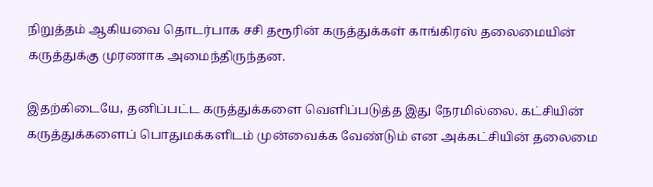நிறுத்தம் ஆகியவை தொடர்பாக சசி தரூரின் கருத்துக்கள் காங்கிரஸ் தலைமையின் கருத்துக்கு முரணாக அமைந்திருந்தன.

இதற்கிடையே, தனிப்பட்ட கருத்துக்களை வெளிப்படுத்த இது நேரமில்லை. கட்சியின் கருத்துக்களைப் பொதுமக்களிடம் முன்வைக்க வேண்டும் என அக்கட்சியின் தலைமை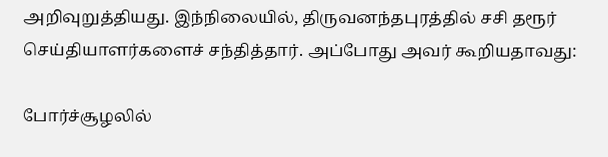அறிவுறுத்தியது. இந்நிலையில், திருவனந்தபுரத்தில் சசி தரூர் செய்தியாளர்களைச் சந்தித்தார். அப்போது அவர் கூறியதாவது:

போர்ச்சூழலில்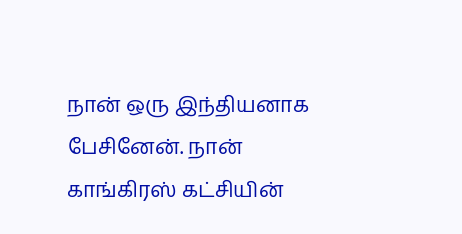நான் ஒரு இந்தியனாக பேசினேன். நான் காங்கிரஸ் கட்சியின்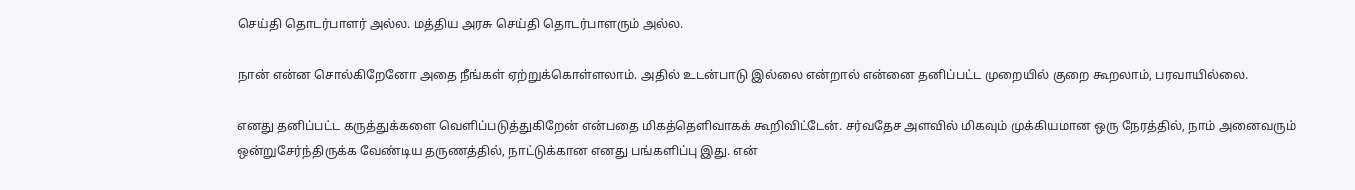செய்தி தொடர்பாளர் அல்ல. மத்திய அரசு செய்தி தொடர்பாளரும் அல்ல.

நான் என்ன சொல்கிறேனோ அதை நீங்கள் ஏற்றுக்கொள்ளலாம். அதில் உடன்பாடு இல்லை என்றால் என்னை தனிப்பட்ட முறையில் குறை கூறலாம், பரவாயில்லை.

எனது தனிப்பட்ட கருத்துக்களை வெளிப்படுத்துகிறேன் என்பதை மிகத்தெளிவாகக் கூறிவிட்டேன். சர்வதேச அளவில் மிகவும் முக்கியமான ஒரு நேரத்தில், நாம் அனைவரும் ஒன்றுசேர்ந்திருக்க வேண்டிய தருணத்தில், நாட்டுக்கான எனது பங்களிப்பு இது. என்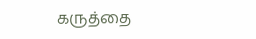கருத்தை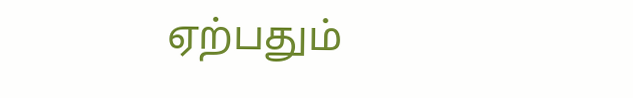ஏற்பதும்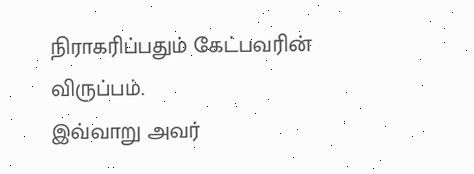நிராகரிப்பதும் கேட்பவரின் விருப்பம்.
இவ்வாறு அவர்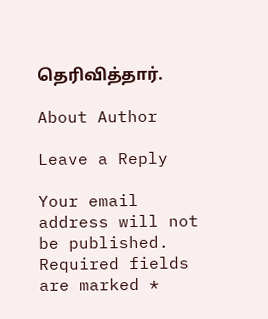தெரிவித்தார்.

About Author

Leave a Reply

Your email address will not be published. Required fields are marked *